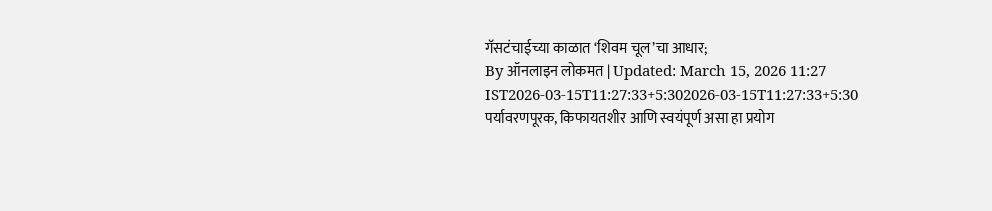गॅसटंचाईच्या काळात ‘शिवम चूल’चा आधार;
By ऑनलाइन लोकमत | Updated: March 15, 2026 11:27 IST2026-03-15T11:27:33+5:302026-03-15T11:27:33+5:30
पर्यावरणपूरक, किफायतशीर आणि स्वयंपूर्ण असा हा प्रयोग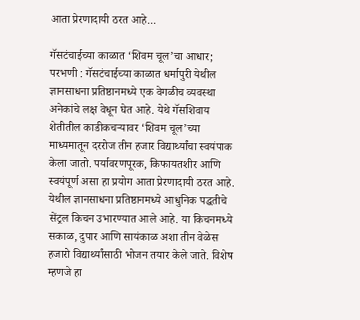आता प्रेरणादायी ठरत आहे...

गॅसटंचाईच्या काळात ‘शिवम चूल’चा आधार;
परभणी : गॅसटंचाईच्या काळात धर्मापुरी येथील ज्ञानसाधना प्रतिष्ठानमध्ये एक वेगळीच व्यवस्था अनेकांचे लक्ष वेधून घेत आहे. येथे गॅसशिवाय शेतीतील काडीकचऱ्यावर ‘शिवम चूल’च्या माध्यमातून दररोज तीन हजार विद्यार्थ्यांचा स्वयंपाक केला जातो. पर्यावरणपूरक, किफायतशीर आणि स्वयंपूर्ण असा हा प्रयोग आता प्रेरणादायी ठरत आहे.
येथील ज्ञानसाधना प्रतिष्ठानमध्ये आधुनिक पद्धतीचे सेंट्रल किचन उभारण्यात आले आहे. या किचनमध्ये सकाळ, दुपार आणि सायंकाळ अशा तीन वेळेस हजारो विद्यार्थ्यांसाठी भोजन तयार केले जाते. विशेष म्हणजे हा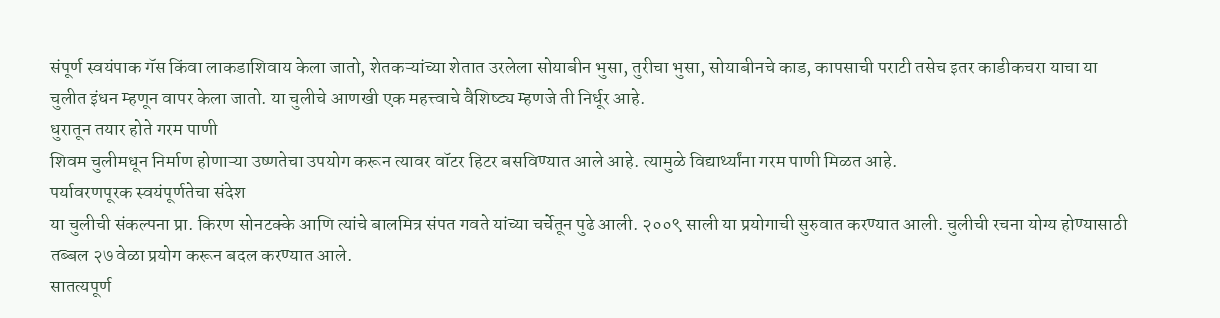संपूर्ण स्वयंपाक गॅस किंवा लाकडाशिवाय केला जातो, शेतकऱ्यांच्या शेतात उरलेला सोयाबीन भुसा, तुरीचा भुसा, सोयाबीनचे काड, कापसाची पराटी तसेच इतर काडीकचरा याचा या चुलीत इंधन म्हणून वापर केला जातो. या चुलीचे आणखी एक महत्त्वाचे वैशिष्ट्य म्हणजे ती निर्धूर आहे.
धुरातून तयार होते गरम पाणी
शिवम चुलीमधून निर्माण होणाऱ्या उष्णतेचा उपयोग करून त्यावर वॉटर हिटर बसविण्यात आले आहे. त्यामुळे विद्यार्थ्यांना गरम पाणी मिळत आहे.
पर्यावरणपूरक स्वयंपूर्णतेचा संदेश
या चुलीची संकल्पना प्रा. किरण सोनटक्के आणि त्यांचे बालमित्र संपत गवते यांच्या चर्चेतून पुढे आली. २००९ साली या प्रयोगाची सुरुवात करण्यात आली. चुलीची रचना योग्य होण्यासाठी तब्बल २७ वेळा प्रयोग करून बदल करण्यात आले.
सातत्यपूर्ण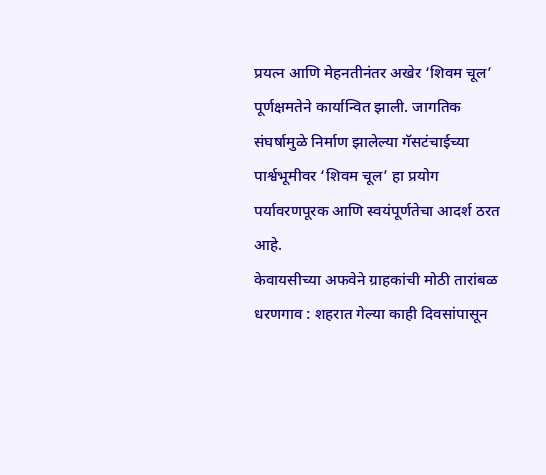प्रयत्न आणि मेहनतीनंतर अखेर ‘शिवम चूल’ पूर्णक्षमतेने कार्यान्वित झाली. जागतिक संघर्षामुळे निर्माण झालेल्या गॅसटंचाईच्या पार्श्वभूमीवर ‘शिवम चूल’ हा प्रयोग पर्यावरणपूरक आणि स्वयंपूर्णतेचा आदर्श ठरत आहे.
केवायसीच्या अफवेने ग्राहकांची मोठी तारांबळ
धरणगाव : शहरात गेल्या काही दिवसांपासून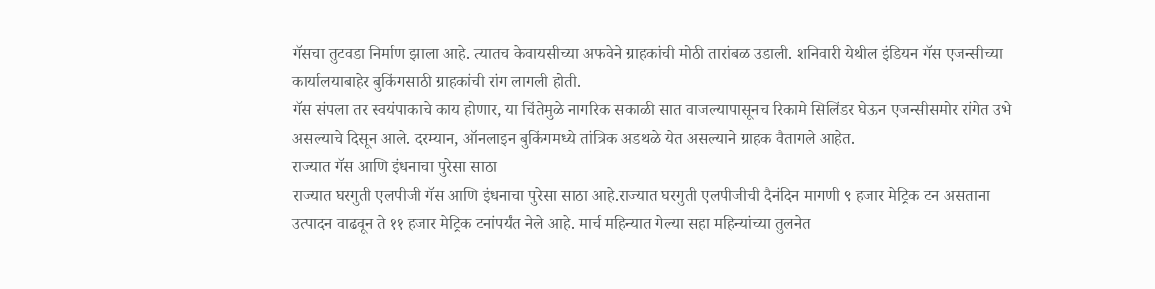गॅसचा तुटवडा निर्माण झाला आहे. त्यातच केवायसीच्या अफवेने ग्राहकांची मोठी तारांबळ उडाली. शनिवारी येथील इंडियन गॅस एजन्सीच्या कार्यालयाबाहेर बुकिंगसाठी ग्राहकांची रांग लागली होती.
गॅस संपला तर स्वयंपाकाचे काय होणार, या चिंतेमुळे नागरिक सकाळी सात वाजल्यापासूनच रिकामे सिलिंडर घेऊन एजन्सीसमोर रांगेत उभे असल्याचे दिसून आले. दरम्यान, ऑनलाइन बुकिंगमध्ये तांत्रिक अडथळे येत असल्याने ग्राहक वैतागले आहेत.
राज्यात गॅस आणि इंधनाचा पुरेसा साठा
राज्यात घरगुती एलपीजी गॅस आणि इंधनाचा पुरेसा साठा आहे.राज्यात घरगुती एलपीजीची दैनंदिन मागणी ९ हजार मेट्रिक टन असताना उत्पादन वाढवून ते ११ हजार मेट्रिक टनांपर्यंत नेले आहे. मार्च महिन्यात गेल्या सहा महिन्यांच्या तुलनेत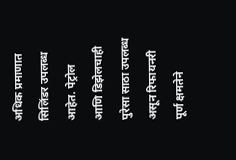अधिक प्रमाणात सिलिंडर उपलब्ध आहेत. पेट्रोल आणि डिझेलचाही पुरेसा साठा उपलब्ध असून रिफायनरी पूर्ण क्षमतेने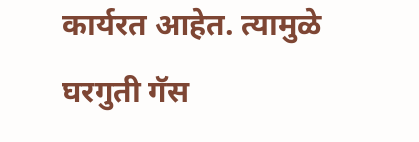कार्यरत आहेत. त्यामुळे घरगुती गॅस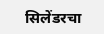सिलेंडरचा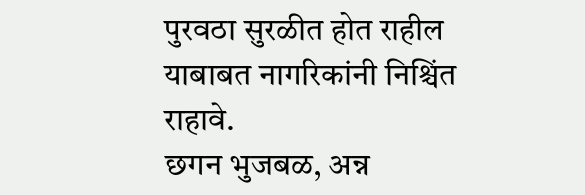पुरवठा सुरळीत होत राहील याबाबत नागरिकांनी निश्चिंत राहावे.
छगन भुजबळ, अन्न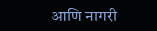आणि नागरी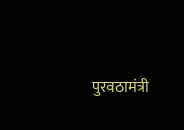पुरवठामंत्री